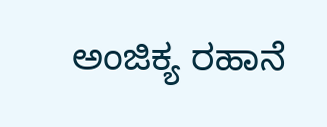ಅಂಜಿಕ್ಯ ರಹಾನೆ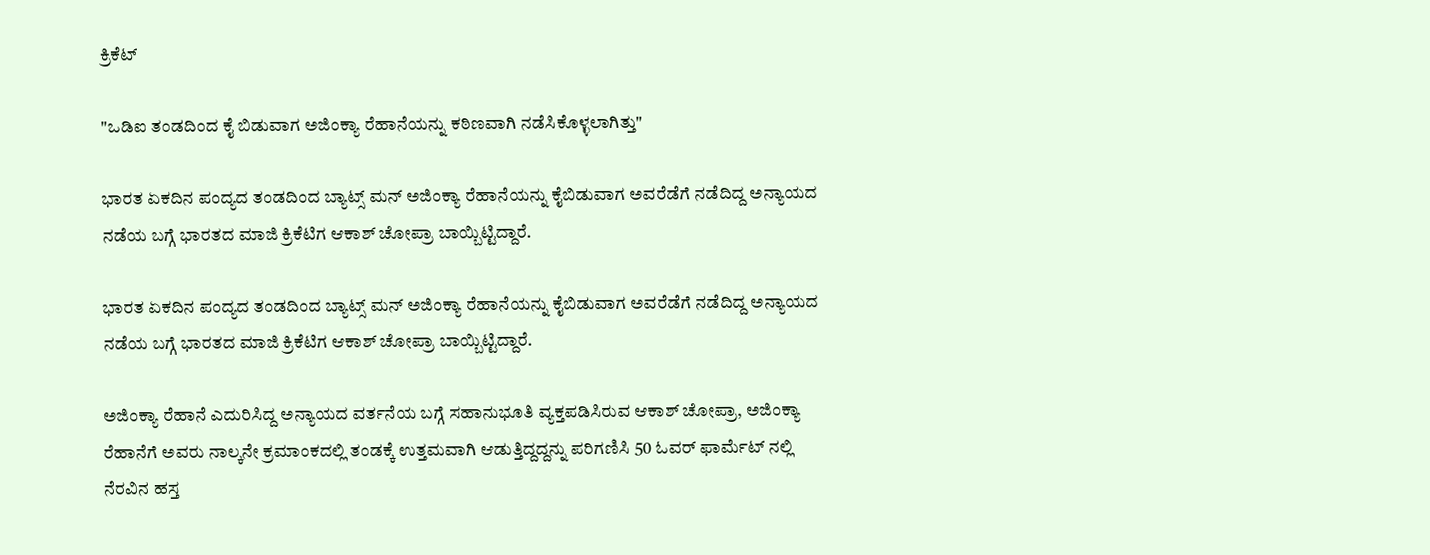ಕ್ರಿಕೆಟ್

"ಒಡಿಐ ತಂಡದಿಂದ ಕೈ ಬಿಡುವಾಗ ಅಜಿಂಕ್ಯಾ ರೆಹಾನೆಯನ್ನು ಕಠಿಣವಾಗಿ ನಡೆಸಿಕೊಳ್ಳಲಾಗಿತ್ತು"

ಭಾರತ ಏಕದಿನ ಪಂದ್ಯದ ತಂಡದಿಂದ ಬ್ಯಾಟ್ಸ್ ಮನ್ ಅಜಿಂಕ್ಯಾ ರೆಹಾನೆಯನ್ನು ಕೈಬಿಡುವಾಗ ಅವರೆಡೆಗೆ ನಡೆದಿದ್ದ ಅನ್ಯಾಯದ ನಡೆಯ ಬಗ್ಗೆ ಭಾರತದ ಮಾಜಿ ಕ್ರಿಕೆಟಿಗ ಆಕಾಶ್ ಚೋಪ್ರಾ ಬಾಯ್ಬಿಟ್ಟಿದ್ದಾರೆ.

ಭಾರತ ಏಕದಿನ ಪಂದ್ಯದ ತಂಡದಿಂದ ಬ್ಯಾಟ್ಸ್ ಮನ್ ಅಜಿಂಕ್ಯಾ ರೆಹಾನೆಯನ್ನು ಕೈಬಿಡುವಾಗ ಅವರೆಡೆಗೆ ನಡೆದಿದ್ದ ಅನ್ಯಾಯದ ನಡೆಯ ಬಗ್ಗೆ ಭಾರತದ ಮಾಜಿ ಕ್ರಿಕೆಟಿಗ ಆಕಾಶ್ ಚೋಪ್ರಾ ಬಾಯ್ಬಿಟ್ಟಿದ್ದಾರೆ.

ಅಜಿಂಕ್ಯಾ ರೆಹಾನೆ ಎದುರಿಸಿದ್ದ ಅನ್ಯಾಯದ ವರ್ತನೆಯ ಬಗ್ಗೆ ಸಹಾನುಭೂತಿ ವ್ಯಕ್ತಪಡಿಸಿರುವ ಆಕಾಶ್ ಚೋಪ್ರಾ, ಅಜಿಂಕ್ಯಾ ರೆಹಾನೆಗೆ ಅವರು ನಾಲ್ಕನೇ ಕ್ರಮಾಂಕದಲ್ಲಿ ತಂಡಕ್ಕೆ ಉತ್ತಮವಾಗಿ ಆಡುತ್ತಿದ್ದದ್ದನ್ನು ಪರಿಗಣಿಸಿ 50 ಓವರ್ ಫಾರ್ಮೆಟ್ ನಲ್ಲಿ ನೆರವಿನ ಹಸ್ತ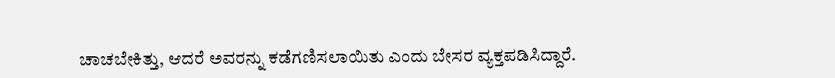ಚಾಚಬೇಕಿತ್ತು, ಆದರೆ ಅವರನ್ನು ಕಡೆಗಣಿಸಲಾಯಿತು ಎಂದು ಬೇಸರ ವ್ಯಕ್ತಪಡಿಸಿದ್ದಾರೆ.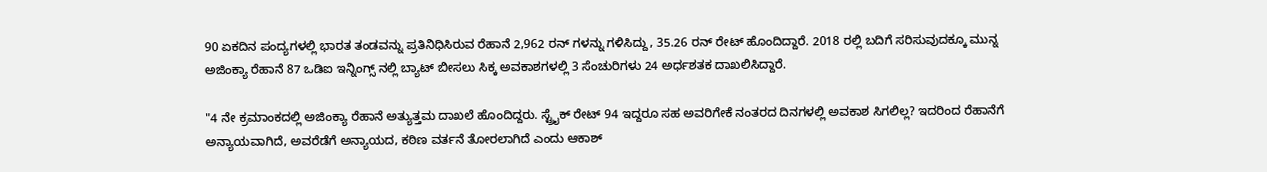90 ಏಕದಿನ ಪಂದ್ಯಗಳಲ್ಲಿ ಭಾರತ ತಂಡವನ್ನು ಪ್ರತಿನಿಧಿಸಿರುವ ರೆಹಾನೆ 2,962 ರನ್ ಗಳನ್ನು ಗಳಿಸಿದ್ದು, 35.26 ರನ್ ರೇಟ್ ಹೊಂದಿದ್ದಾರೆ. 2018 ರಲ್ಲಿ ಬದಿಗೆ ಸರಿಸುವುದಕ್ಕೂ ಮುನ್ನ ಅಜಿಂಕ್ಯಾ ರೆಹಾನೆ 87 ಒಡಿಐ ಇನ್ನಿಂಗ್ಸ್ ನಲ್ಲಿ ಬ್ಯಾಟ್ ಬೀಸಲು ಸಿಕ್ಕ ಅವಕಾಶಗಳಲ್ಲಿ 3 ಸೆಂಚುರಿಗಳು 24 ಅರ್ಧಶತಕ ದಾಖಲಿಸಿದ್ದಾರೆ.

"4 ನೇ ಕ್ರಮಾಂಕದಲ್ಲಿ ಅಜಿಂಕ್ಯಾ ರೆಹಾನೆ ಅತ್ಯುತ್ತಮ ದಾಖಲೆ ಹೊಂದಿದ್ದರು. ಸ್ಟ್ರೈಕ್ ರೇಟ್ 94 ಇದ್ದರೂ ಸಹ ಅವರಿಗೇಕೆ ನಂತರದ ದಿನಗಳಲ್ಲಿ ಅವಕಾಶ ಸಿಗಲಿಲ್ಲ? ಇದರಿಂದ ರೆಹಾನೆಗೆ ಅನ್ಯಾಯವಾಗಿದೆ, ಅವರೆಡೆಗೆ ಅನ್ಯಾಯದ, ಕಠಿಣ ವರ್ತನೆ ತೋರಲಾಗಿದೆ ಎಂದು ಆಕಾಶ್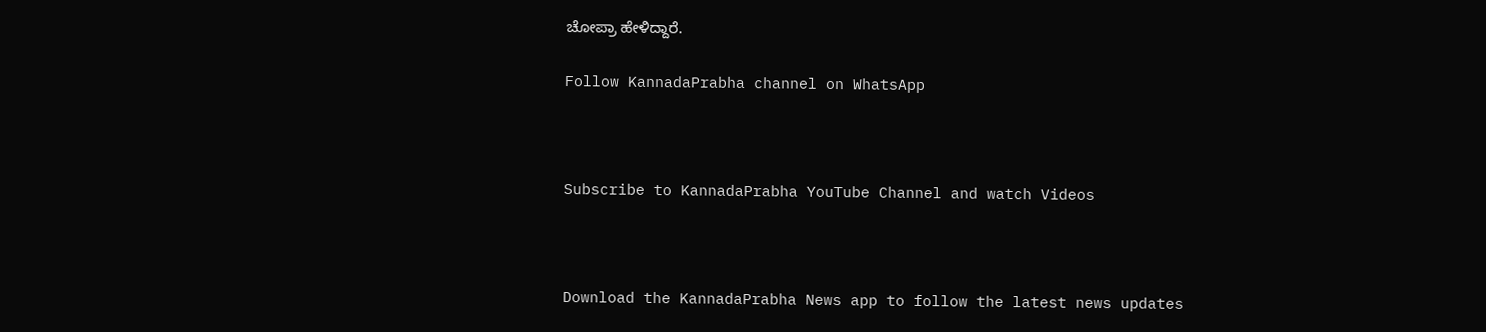ಚೋಪ್ರಾ ಹೇಳಿದ್ದಾರೆ.

Follow KannadaPrabha channel on WhatsApp



Subscribe to KannadaPrabha YouTube Channel and watch Videos



Download the KannadaPrabha News app to follow the latest news updates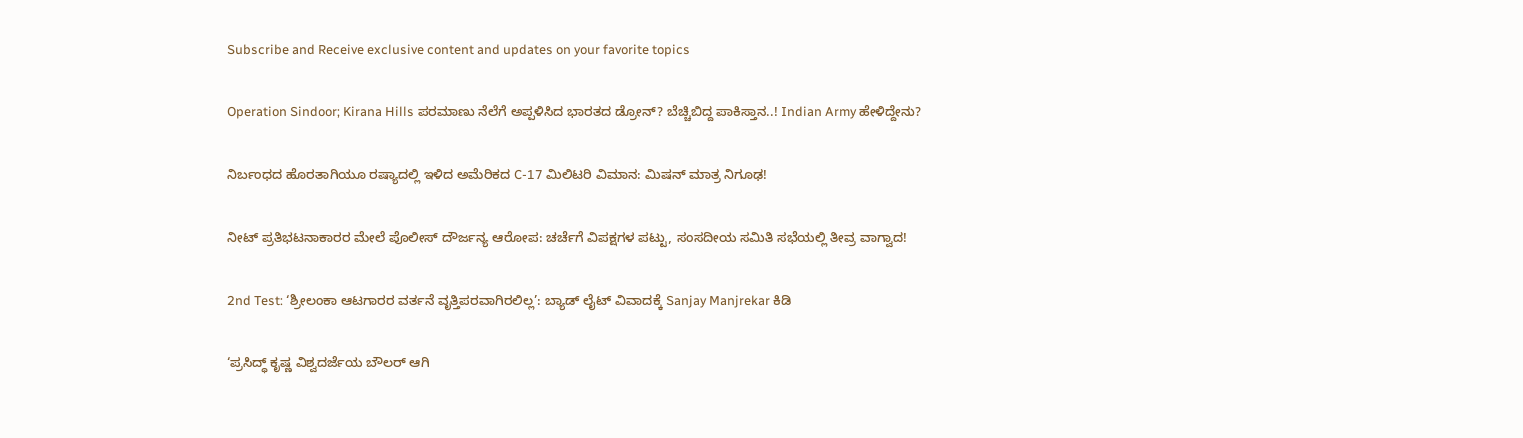Subscribe and Receive exclusive content and updates on your favorite topics

Operation Sindoor; Kirana Hills ಪರಮಾಣು ನೆಲೆಗೆ ಅಪ್ಪಳಿಸಿದ ಭಾರತದ ಡ್ರೋನ್? ಬೆಚ್ಚಿಬಿದ್ದ ಪಾಕಿಸ್ತಾನ..! Indian Army ಹೇಳಿದ್ದೇನು?

ನಿರ್ಬಂಧದ ಹೊರತಾಗಿಯೂ ರಷ್ಯಾದಲ್ಲಿ ಇಳಿದ ಅಮೆರಿಕದ C-17 ಮಿಲಿಟರಿ ವಿಮಾನ: ಮಿಷನ್ ಮಾತ್ರ ನಿಗೂಢ!

ನೀಟ್ ಪ್ರತಿಭಟನಾಕಾರರ ಮೇಲೆ ಪೊಲೀಸ್ ದೌರ್ಜನ್ಯ ಆರೋಪ: ಚರ್ಚೆಗೆ ವಿಪಕ್ಷಗಳ ಪಟ್ಟು, ಸಂಸದೀಯ ಸಮಿತಿ ಸಭೆಯಲ್ಲಿ ತೀವ್ರ ವಾಗ್ವಾದ!

2nd Test: ‘ಶ್ರೀಲಂಕಾ ಆಟಗಾರರ ವರ್ತನೆ ವೃತ್ತಿಪರವಾಗಿರಲಿಲ್ಲ’: ಬ್ಯಾಡ್ ಲೈಟ್ ವಿವಾದಕ್ಕೆ Sanjay Manjrekar ಕಿಡಿ

‘ಪ್ರಸಿದ್ಧ್ ಕೃಷ್ಣ ವಿಶ್ವದರ್ಜೆಯ ಬೌಲರ್ ಆಗಿ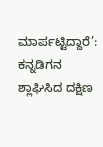ಮಾರ್ಪಟ್ಟಿದ್ದಾರೆ’: ಕನ್ನಡಿಗನ ಶ್ಲಾಘಿಸಿದ ದಕ್ಷಿಣ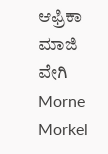ಆಫ್ರಿಕಾ ಮಾಜಿ ವೇಗಿ Morne Morkel